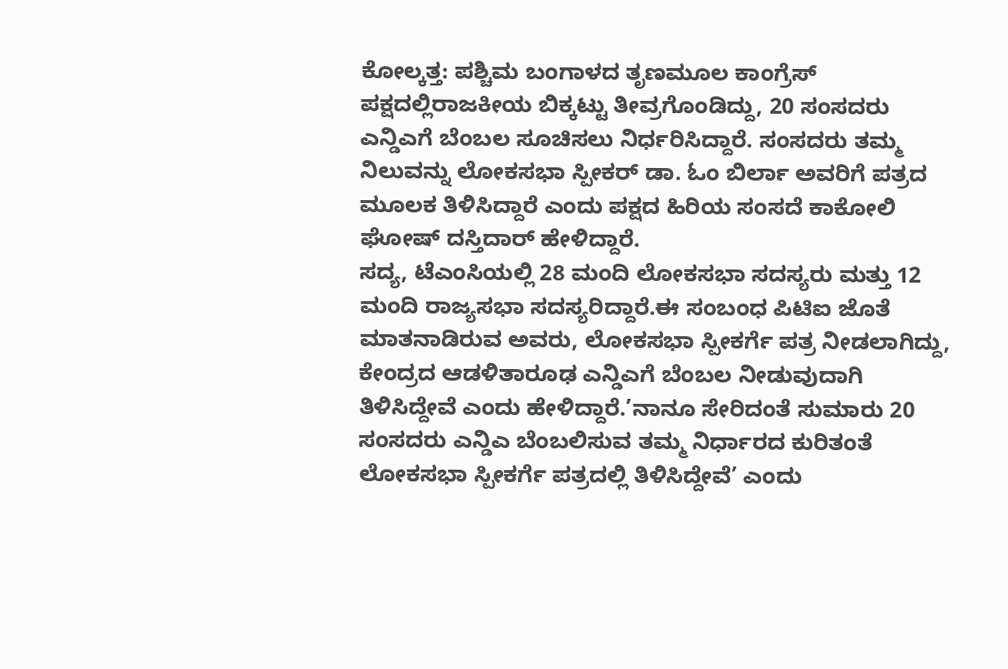ಕೋಲ್ಕತ್ತ: ಪಶ್ಚಿಮ ಬಂಗಾಳದ ತೃಣಮೂಲ ಕಾಂಗ್ರೆಸ್ ಪಕ್ಷದಲ್ಲಿರಾಜಕೀಯ ಬಿಕ್ಕಟ್ಟು ತೀವ್ರಗೊಂಡಿದ್ದು, 20 ಸಂಸದರು ಎನ್ಡಿಎಗೆ ಬೆಂಬಲ ಸೂಚಿಸಲು ನಿರ್ಧರಿಸಿದ್ದಾರೆ. ಸಂಸದರು ತಮ್ಮ ನಿಲುವನ್ನು ಲೋಕಸಭಾ ಸ್ಪೀಕರ್ ಡಾ. ಓಂ ಬಿರ್ಲಾ ಅವರಿಗೆ ಪತ್ರದ ಮೂಲಕ ತಿಳಿಸಿದ್ದಾರೆ ಎಂದು ಪಕ್ಷದ ಹಿರಿಯ ಸಂಸದೆ ಕಾಕೋಲಿ ಘೋಷ್ ದಸ್ತಿದಾರ್ ಹೇಳಿದ್ದಾರೆ.
ಸದ್ಯ, ಟೆಎಂಸಿಯಲ್ಲಿ 28 ಮಂದಿ ಲೋಕಸಭಾ ಸದಸ್ಯರು ಮತ್ತು 12 ಮಂದಿ ರಾಜ್ಯಸಭಾ ಸದಸ್ಯರಿದ್ದಾರೆ.ಈ ಸಂಬಂಧ ಪಿಟಿಐ ಜೊತೆ ಮಾತನಾಡಿರುವ ಅವರು, ಲೋಕಸಭಾ ಸ್ಪೀಕರ್ಗೆ ಪತ್ರ ನೀಡಲಾಗಿದ್ದು, ಕೇಂದ್ರದ ಆಡಳಿತಾರೂಢ ಎನ್ಡಿಎಗೆ ಬೆಂಬಲ ನೀಡುವುದಾಗಿ ತಿಳಿಸಿದ್ದೇವೆ ಎಂದು ಹೇಳಿದ್ದಾರೆ.’ನಾನೂ ಸೇರಿದಂತೆ ಸುಮಾರು 20 ಸಂಸದರು ಎನ್ಡಿಎ ಬೆಂಬಲಿಸುವ ತಮ್ಮ ನಿರ್ಧಾರದ ಕುರಿತಂತೆ ಲೋಕಸಭಾ ಸ್ಪೀಕರ್ಗೆ ಪತ್ರದಲ್ಲಿ ತಿಳಿಸಿದ್ದೇವೆ’ ಎಂದು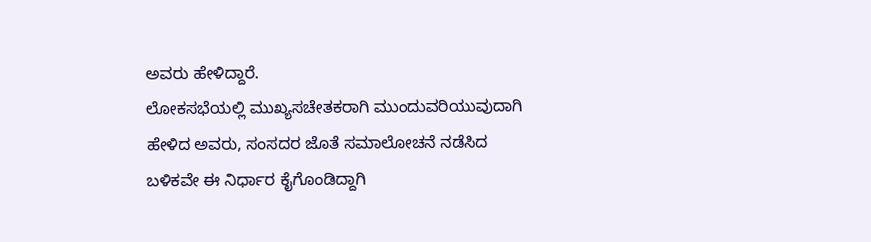ಅವರು ಹೇಳಿದ್ದಾರೆ.
ಲೋಕಸಭೆಯಲ್ಲಿ ಮುಖ್ಯಸಚೇತಕರಾಗಿ ಮುಂದುವರಿಯುವುದಾಗಿ ಹೇಳಿದ ಅವರು, ಸಂಸದರ ಜೊತೆ ಸಮಾಲೋಚನೆ ನಡೆಸಿದ ಬಳಿಕವೇ ಈ ನಿರ್ಧಾರ ಕೈಗೊಂಡಿದ್ದಾಗಿ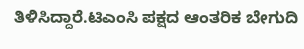ತಿಳಿಸಿದ್ದಾರೆ.ಟಿಎಂಸಿ ಪಕ್ಷದ ಆಂತರಿಕ ಬೇಗುದಿ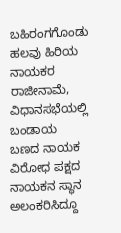ಬಹಿರಂಗಗೊಂಡು ಹಲವು ಹಿರಿಯ ನಾಯಕರ ರಾಜೀನಾಮೆ, ವಿಧಾನಸಭೆಯಲ್ಲಿ ಬಂಡಾಯ ಬಣದ ನಾಯಕ ವಿರೋಧ ಪಕ್ಷದ ನಾಯಕನ ಸ್ಥಾನ ಅಲಂಕರಿಸಿದ್ದೂ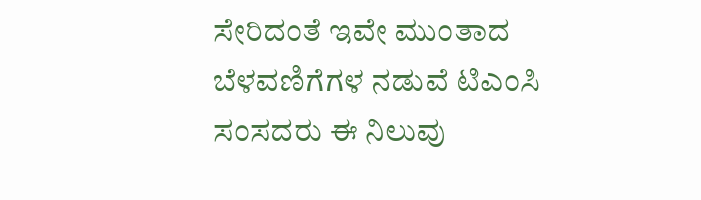ಸೇರಿದಂತೆ ಇವೇ ಮುಂತಾದ ಬೆಳವಣಿಗೆಗಳ ನಡುವೆ ಟಿಎಂಸಿ ಸಂಸದರು ಈ ನಿಲುವು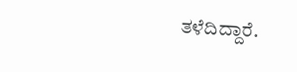ತಳೆದಿದ್ದಾರೆ.